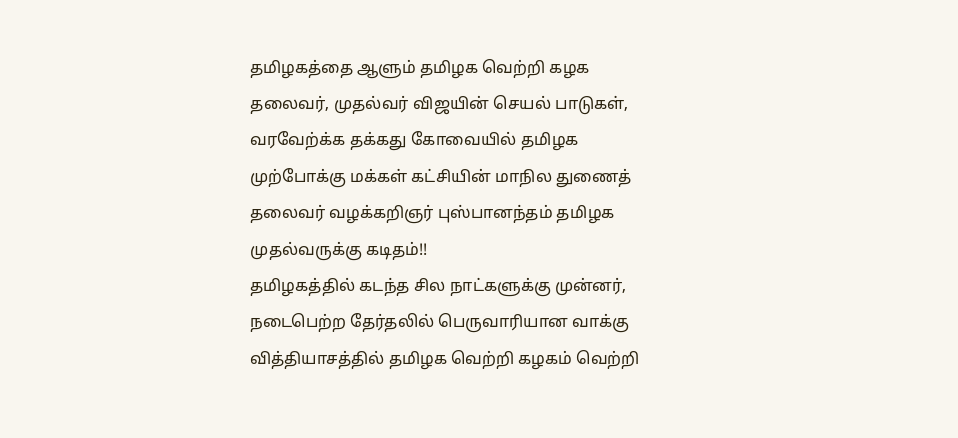தமிழகத்தை ஆளும் தமிழக வெற்றி கழக தலைவர், முதல்வர் விஜயின் செயல் பாடுகள், வரவேற்க்க தக்கது கோவையில் தமிழக முற்போக்கு மக்கள் கட்சியின் மாநில துணைத் தலைவர் வழக்கறிஞர் புஸ்பானந்தம் தமிழக முதல்வருக்கு கடிதம்!!
தமிழகத்தில் கடந்த சில நாட்களுக்கு முன்னர், நடைபெற்ற தேர்தலில் பெருவாரியான வாக்கு வித்தியாசத்தில் தமிழக வெற்றி கழகம் வெற்றி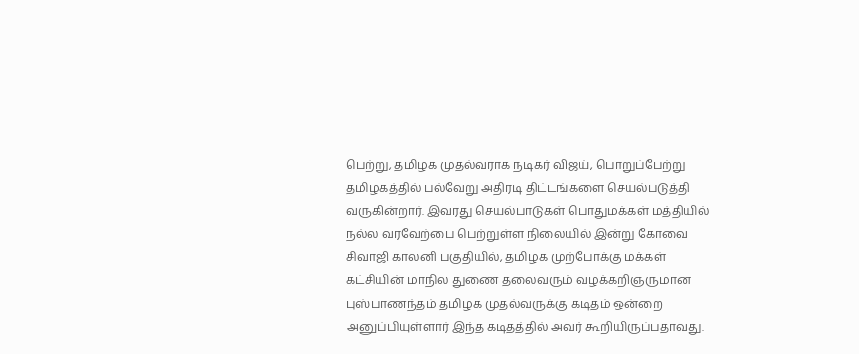பெற்று, தமிழக முதல்வராக நடிகர் விஜய், பொறுப்பேற்று தமிழகத்தில் பல்வேறு அதிரடி திட்டங்களை செயல்படுத்தி வருகின்றார். இவரது செயல்பாடுகள் பொதுமக்கள் மத்தியில் நல்ல வரவேற்பை பெற்றுள்ள நிலையில் இன்று கோவை சிவாஜி காலனி பகுதியில், தமிழக முற்போக்கு மக்கள் கட்சியின் மாநில துணை தலைவரும் வழக்கறிஞருமான புஸ்பாணந்தம் தமிழக முதல்வருக்கு கடிதம் ஒன்றை அனுப்பியுள்ளார் இந்த கடிதத்தில் அவர் கூறியிருப்பதாவது.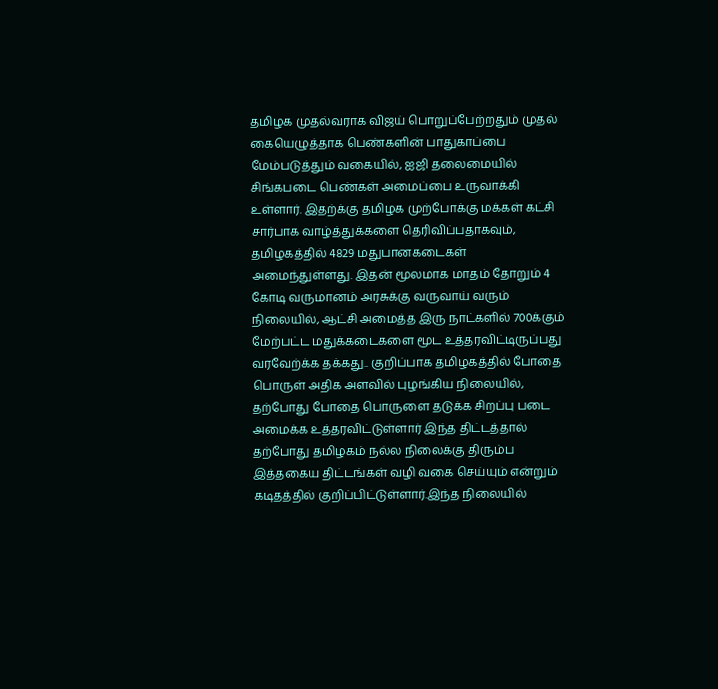தமிழக முதல்வராக விஜய் பொறுப்பேற்றதும் முதல் கையெழுத்தாக பெண்களின் பாதுகாப்பை மேம்படுத்தும் வகையில், ஐஜி தலைமையில் சிங்கபடை பெண்கள் அமைப்பை உருவாக்கி உள்ளார். இதற்க்கு தமிழக முற்போக்கு மக்கள் கட்சி சார்பாக வாழ்த்துக்களை தெரிவிப்பதாகவும், தமிழகத்தில் 4829 மதுபானகடைகள் அமைந்துள்ளது. இதன் மூலமாக மாதம் தோறும் 4 கோடி வருமானம் அரசுக்கு வருவாய் வரும் நிலையில், ஆட்சி அமைத்த இரு நாட்களில் 700க்கும் மேற்பட்ட மதுக்கடைகளை மூட உத்தரவிட்டிருப்பது வரவேற்க்க தக்கது.. குறிப்பாக தமிழகத்தில் போதை பொருள் அதிக அளவில் புழங்கிய நிலையில், தற்போது போதை பொருளை தடுக்க சிறப்பு படை அமைக்க உத்தரவிட்டுள்ளார் இந்த திட்டத்தால் தற்போது தமிழகம் நல்ல நிலைக்கு திரும்ப இத்தகைய திட்டங்கள் வழி வகை செய்யும் என்றும் கடிதத்தில் குறிப்பிட்டுள்ளார்.இந்த நிலையில்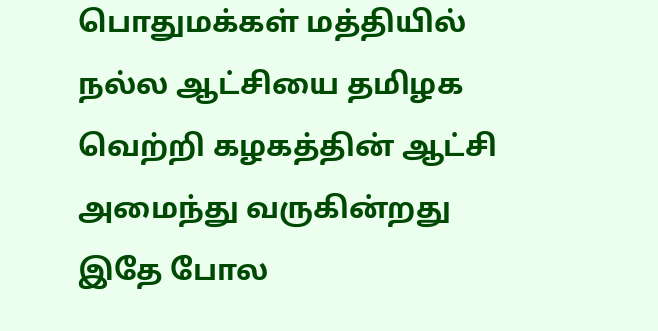பொதுமக்கள் மத்தியில் நல்ல ஆட்சியை தமிழக வெற்றி கழகத்தின் ஆட்சி அமைந்து வருகின்றது இதே போல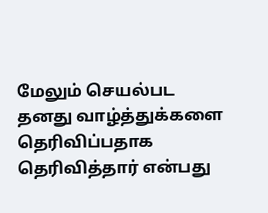மேலும் செயல்பட தனது வாழ்த்துக்களை தெரிவிப்பதாக தெரிவித்தார் என்பது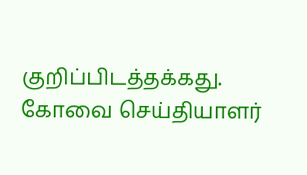குறிப்பிடத்தக்கது.
கோவை செய்தியாளர்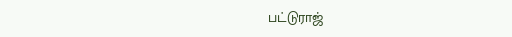பட்டுராஜ்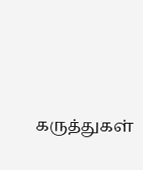கருத்துகள்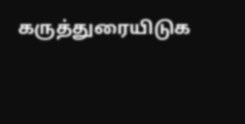கருத்துரையிடுக